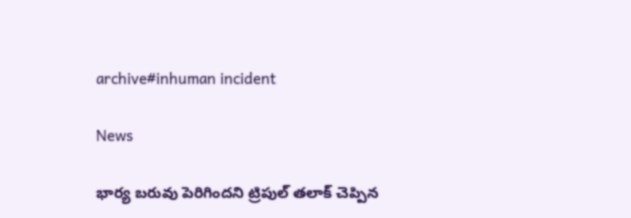archive#inhuman incident

News

భార్య బ‌రువు పెరిగింద‌ని ట్రిపుల్ త‌లాక్ చెప్పిన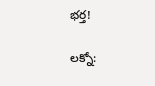భ‌ర్త‌!

ల‌క్నో: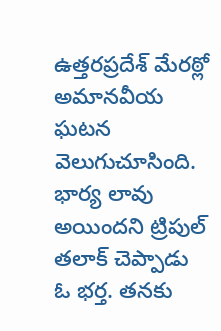ఉత్తరప్రదేశ్‌ మేరఠ్లో అమానవీయ ఘటన వెలుగుచూసింది. భార్య లావు అయిందని ట్రిపుల్ తలాక్ చెప్పాడు ఓ భర్త. తనకు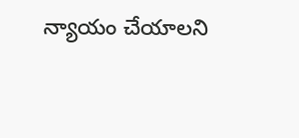న్యాయం చేయాలని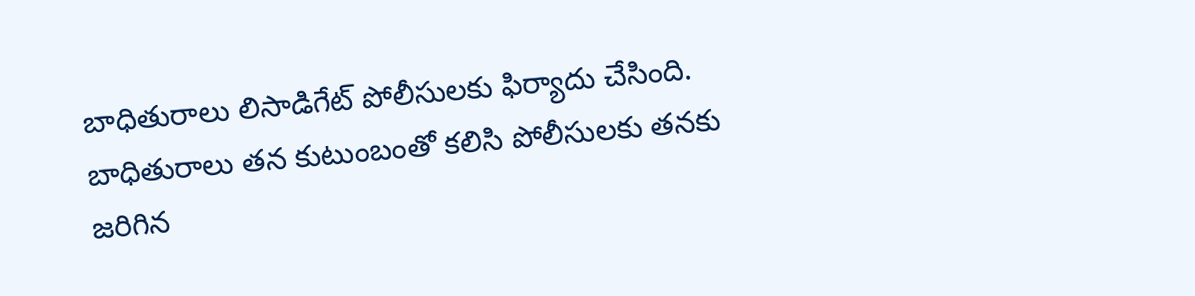బాధితురాలు లిసాడిగేట్ పోలీసులకు ఫిర్యాదు చేసింది. బాధితురాలు తన కుటుంబంతో కలిసి పోలీసులకు తనకు జరిగిన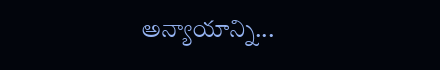అన్యాయాన్ని...